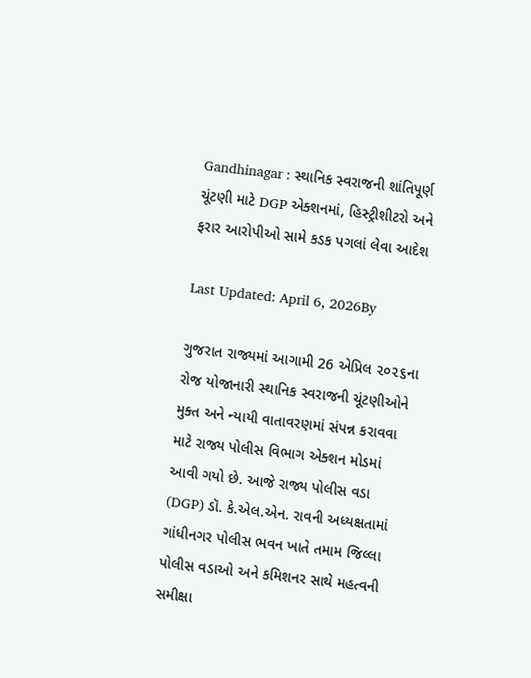Gandhinagar : સ્થાનિક સ્વરાજની શાંતિપૂર્ણ ચૂંટણી માટે DGP એક્શનમાં, હિસ્ટ્રીશીટરો અને ફરાર આરોપીઓ સામે કડક પગલાં લેવા આદેશ

Last Updated: April 6, 2026By

ગુજરાત રાજ્યમાં આગામી 26 એપ્રિલ ૨૦૨૬ના રોજ યોજાનારી સ્થાનિક સ્વરાજની ચૂંટણીઓને મુક્ત અને ન્યાયી વાતાવરણમાં સંપન્ન કરાવવા માટે રાજ્ય પોલીસ વિભાગ એક્શન મોડમાં આવી ગયો છે. આજે રાજ્ય પોલીસ વડા (DGP) ડૉ. કે.એલ.એન. રાવની અધ્યક્ષતામાં ગાંધીનગર પોલીસ ભવન ખાતે તમામ જિલ્લા પોલીસ વડાઓ અને કમિશનર સાથે મહત્વની સમીક્ષા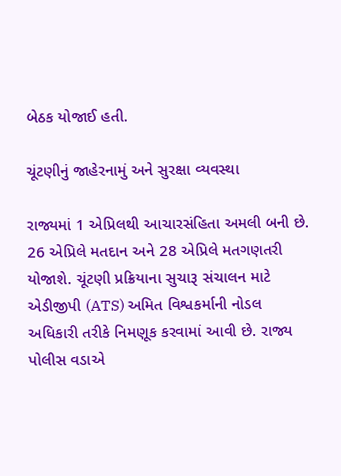બેઠક યોજાઈ હતી.

ચૂંટણીનું જાહેરનામું અને સુરક્ષા વ્યવસ્થા

રાજ્યમાં 1 એપ્રિલથી આચારસંહિતા અમલી બની છે. 26 એપ્રિલે મતદાન અને 28 એપ્રિલે મતગણતરી યોજાશે. ચૂંટણી પ્રક્રિયાના સુચારૂ સંચાલન માટે એડીજીપી (ATS) અમિત વિશ્વકર્માની નોડલ અધિકારી તરીકે નિમણૂક કરવામાં આવી છે. રાજ્ય પોલીસ વડાએ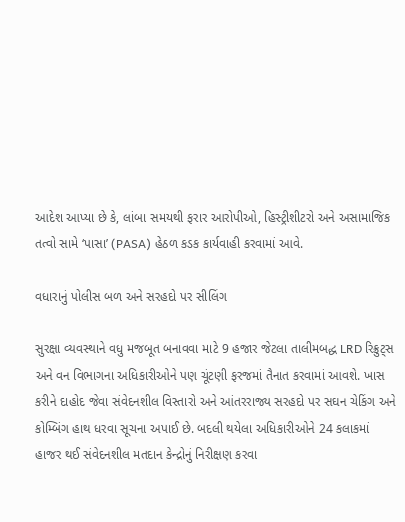આદેશ આપ્યા છે કે, લાંબા સમયથી ફરાર આરોપીઓ, હિસ્ટ્રીશીટરો અને અસામાજિક તત્વો સામે ‘પાસા’ (PASA) હેઠળ કડક કાર્યવાહી કરવામાં આવે.

વધારાનું પોલીસ બળ અને સરહદો પર સીલિંગ

સુરક્ષા વ્યવસ્થાને વધુ મજબૂત બનાવવા માટે 9 હજાર જેટલા તાલીમબદ્ધ LRD રિક્રુટ્સ અને વન વિભાગના અધિકારીઓને પણ ચૂંટણી ફરજમાં તૈનાત કરવામાં આવશે. ખાસ કરીને દાહોદ જેવા સંવેદનશીલ વિસ્તારો અને આંતરરાજ્ય સરહદો પર સઘન ચેકિંગ અને કોમ્બિંગ હાથ ધરવા સૂચના અપાઈ છે. બદલી થયેલા અધિકારીઓને 24 કલાકમાં હાજર થઈ સંવેદનશીલ મતદાન કેન્દ્રોનું નિરીક્ષણ કરવા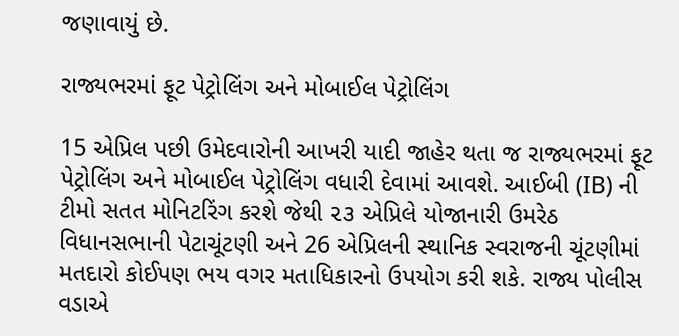જણાવાયું છે.

રાજ્યભરમાં ફૂટ પેટ્રોલિંગ અને મોબાઈલ પેટ્રોલિંગ

15 એપ્રિલ પછી ઉમેદવારોની આખરી યાદી જાહેર થતા જ રાજ્યભરમાં ફૂટ પેટ્રોલિંગ અને મોબાઈલ પેટ્રોલિંગ વધારી દેવામાં આવશે. આઈબી (IB) ની ટીમો સતત મોનિટરિંગ કરશે જેથી ૨૩ એપ્રિલે યોજાનારી ઉમરેઠ વિધાનસભાની પેટાચૂંટણી અને 26 એપ્રિલની સ્થાનિક સ્વરાજની ચૂંટણીમાં મતદારો કોઈપણ ભય વગર મતાધિકારનો ઉપયોગ કરી શકે. રાજ્ય પોલીસ વડાએ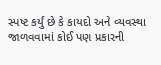સ્પષ્ટ કર્યું છે કે કાયદો અને વ્યવસ્થા જાળવવામાં કોઈ પણ પ્રકારની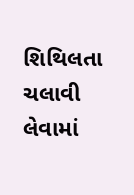શિથિલતા ચલાવી લેવામાં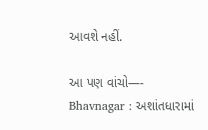આવશે નહીં.

આ પણ વાંચો—-      Bhavnagar : અશાંતધારામાં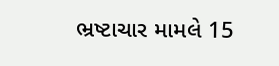ભ્રષ્ટાચાર મામલે 15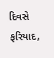દિવસે ફરિયાદ,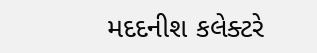મદદનીશ કલેક્ટરે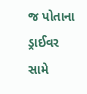જ પોતાના ડ્રાઈવર સામે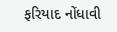ફરિયાદ નોંધાવી